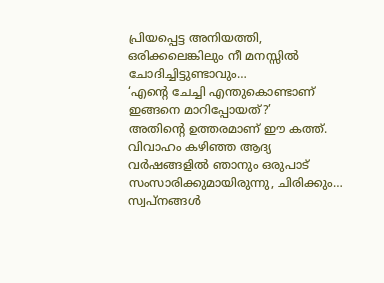പ്രിയപ്പെട്ട അനിയത്തി,
ഒരിക്കലെങ്കിലും നീ മനസ്സിൽ ചോദിച്ചിട്ടുണ്ടാവും…
‘എന്റെ ചേച്ചി എന്തുകൊണ്ടാണ് ഇങ്ങനെ മാറിപ്പോയത്?’
അതിന്റെ ഉത്തരമാണ് ഈ കത്ത്.
വിവാഹം കഴിഞ്ഞ ആദ്യ വർഷങ്ങളിൽ ഞാനും ഒരുപാട് സംസാരിക്കുമായിരുന്നു, ചിരിക്കും… സ്വപ്നങ്ങൾ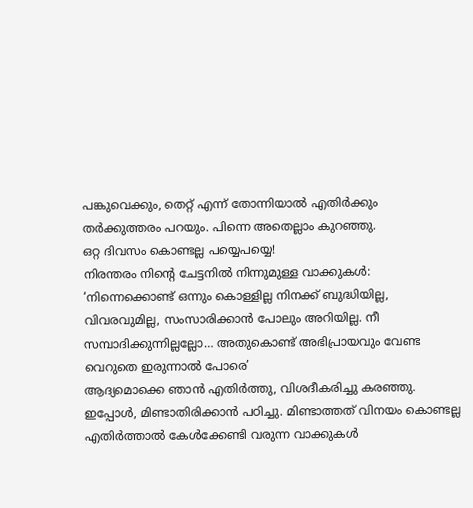പങ്കുവെക്കും, തെറ്റ് എന്ന് തോന്നിയാൽ എതിർക്കും തർക്കുത്തരം പറയും. പിന്നെ അതെല്ലാം കുറഞ്ഞു.
ഒറ്റ ദിവസം കൊണ്ടല്ല പയ്യെപയ്യെ!
നിരന്തരം നിന്റെ ചേട്ടനിൽ നിന്നുമുള്ള വാക്കുകൾ: ‘നിന്നെക്കൊണ്ട് ഒന്നും കൊള്ളില്ല നിനക്ക് ബുദ്ധിയില്ല, വിവരവുമില്ല, സംസാരിക്കാൻ പോലും അറിയില്ല. നീ സമ്പാദിക്കുന്നില്ലല്ലോ… അതുകൊണ്ട് അഭിപ്രായവും വേണ്ട വെറുതെ ഇരുന്നാൽ പോരെ’
ആദ്യമൊക്കെ ഞാൻ എതിർത്തു, വിശദീകരിച്ചു കരഞ്ഞു.
ഇപ്പോൾ, മിണ്ടാതിരിക്കാൻ പഠിച്ചു. മിണ്ടാത്തത് വിനയം കൊണ്ടല്ല എതിർത്താൽ കേൾക്കേണ്ടി വരുന്ന വാക്കുകൾ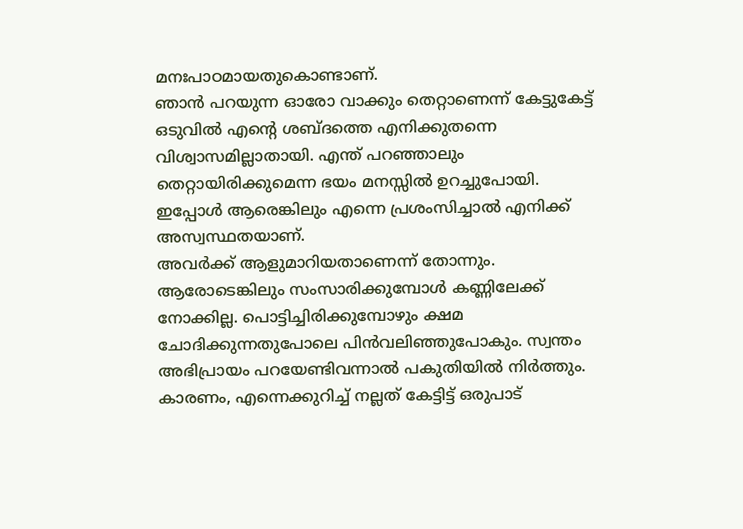മനഃപാഠമായതുകൊണ്ടാണ്.
ഞാൻ പറയുന്ന ഓരോ വാക്കും തെറ്റാണെന്ന് കേട്ടുകേട്ട് ഒടുവിൽ എന്റെ ശബ്ദത്തെ എനിക്കുതന്നെ വിശ്വാസമില്ലാതായി. എന്ത് പറഞ്ഞാലും തെറ്റായിരിക്കുമെന്ന ഭയം മനസ്സിൽ ഉറച്ചുപോയി.
ഇപ്പോൾ ആരെങ്കിലും എന്നെ പ്രശംസിച്ചാൽ എനിക്ക് അസ്വസ്ഥതയാണ്.
അവർക്ക് ആളുമാറിയതാണെന്ന് തോന്നും. ആരോടെങ്കിലും സംസാരിക്കുമ്പോൾ കണ്ണിലേക്ക് നോക്കില്ല. പൊട്ടിച്ചിരിക്കുമ്പോഴും ക്ഷമ ചോദിക്കുന്നതുപോലെ പിൻവലിഞ്ഞുപോകും. സ്വന്തം അഭിപ്രായം പറയേണ്ടിവന്നാൽ പകുതിയിൽ നിർത്തും. കാരണം, എന്നെക്കുറിച്ച് നല്ലത് കേട്ടിട്ട് ഒരുപാട്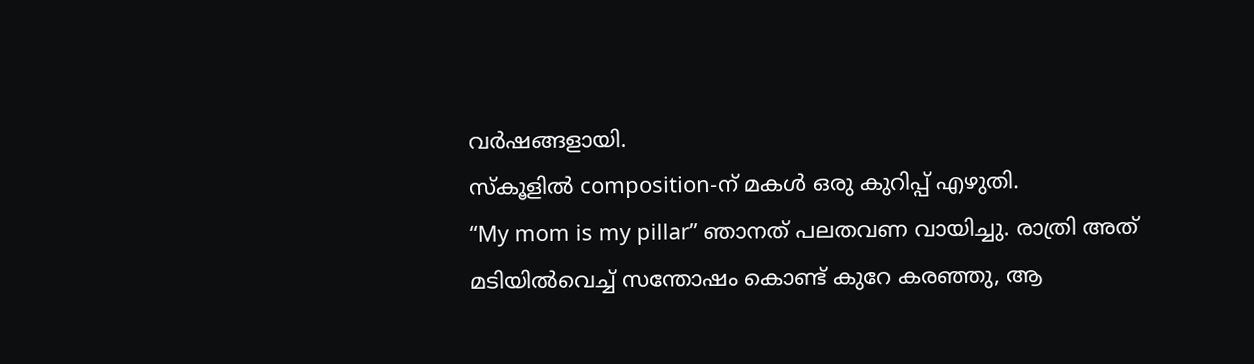വർഷങ്ങളായി.
സ്കൂളിൽ composition-ന് മകൾ ഒരു കുറിപ്പ് എഴുതി.
“My mom is my pillar” ഞാനത് പലതവണ വായിച്ചു. രാത്രി അത് മടിയിൽവെച്ച് സന്തോഷം കൊണ്ട് കുറേ കരഞ്ഞു, ആ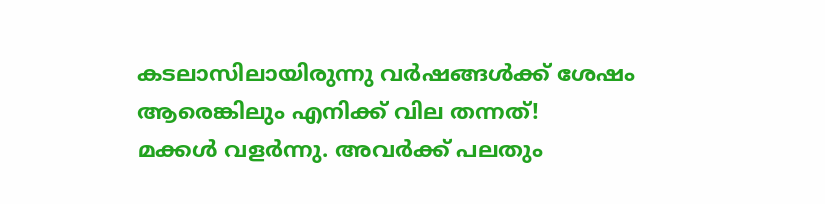കടലാസിലായിരുന്നു വർഷങ്ങൾക്ക് ശേഷം ആരെങ്കിലും എനിക്ക് വില തന്നത്!
മക്കൾ വളർന്നു. അവർക്ക് പലതും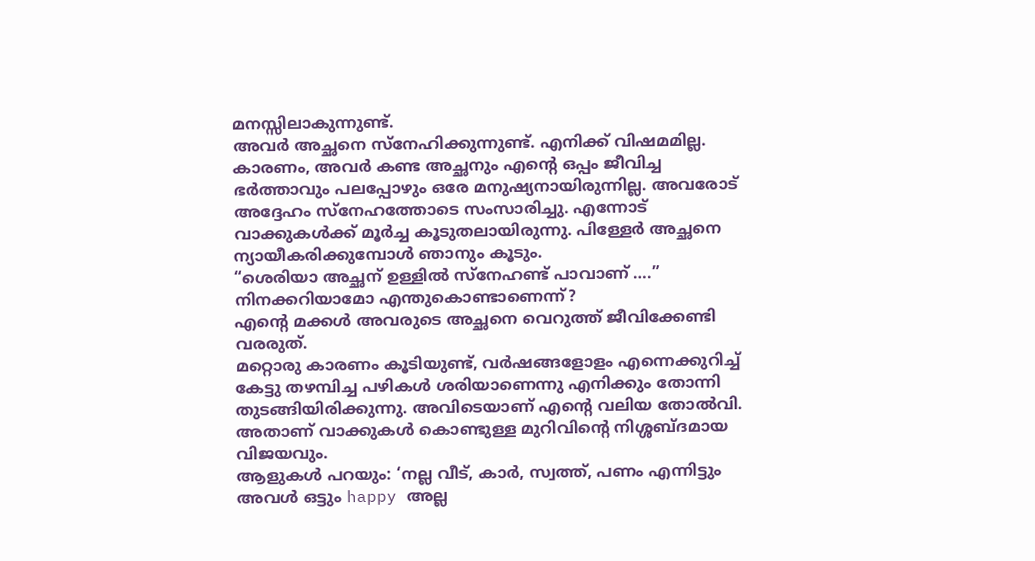മനസ്സിലാകുന്നുണ്ട്.
അവർ അച്ഛനെ സ്നേഹിക്കുന്നുണ്ട്. എനിക്ക് വിഷമമില്ല. കാരണം, അവർ കണ്ട അച്ഛനും എന്റെ ഒപ്പം ജീവിച്ച ഭർത്താവും പലപ്പോഴും ഒരേ മനുഷ്യനായിരുന്നില്ല. അവരോട് അദ്ദേഹം സ്നേഹത്തോടെ സംസാരിച്ചു. എന്നോട് വാക്കുകൾക്ക് മൂർച്ച കൂടുതലായിരുന്നു. പിള്ളേർ അച്ഛനെ ന്യായീകരിക്കുമ്പോൾ ഞാനും കൂടും.
“ശെരിയാ അച്ഛന് ഉള്ളിൽ സ്നേഹണ്ട് പാവാണ് ….”
നിനക്കറിയാമോ എന്തുകൊണ്ടാണെന്ന്?
എന്റെ മക്കൾ അവരുടെ അച്ഛനെ വെറുത്ത് ജീവിക്കേണ്ടി വരരുത്.
മറ്റൊരു കാരണം കൂടിയുണ്ട്, വർഷങ്ങളോളം എന്നെക്കുറിച്ച് കേട്ടു തഴമ്പിച്ച പഴികൾ ശരിയാണെന്നു എനിക്കും തോന്നി തുടങ്ങിയിരിക്കുന്നു. അവിടെയാണ് എന്റെ വലിയ തോൽവി. അതാണ് വാക്കുകൾ കൊണ്ടുള്ള മുറിവിന്റെ നിശ്ശബ്ദമായ വിജയവും.
ആളുകൾ പറയും: ‘നല്ല വീട്, കാർ, സ്വത്ത്, പണം എന്നിട്ടും അവൾ ഒട്ടും happy അല്ല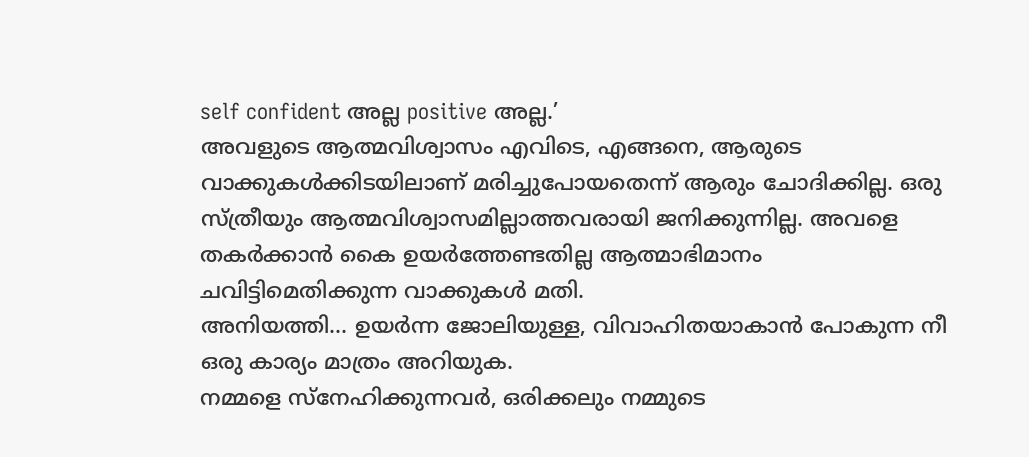self confident അല്ല positive അല്ല.’
അവളുടെ ആത്മവിശ്വാസം എവിടെ, എങ്ങനെ, ആരുടെ വാക്കുകൾക്കിടയിലാണ് മരിച്ചുപോയതെന്ന് ആരും ചോദിക്കില്ല. ഒരു സ്ത്രീയും ആത്മവിശ്വാസമില്ലാത്തവരായി ജനിക്കുന്നില്ല. അവളെ തകർക്കാൻ കൈ ഉയർത്തേണ്ടതില്ല ആത്മാഭിമാനം ചവിട്ടിമെതിക്കുന്ന വാക്കുകൾ മതി.
അനിയത്തി… ഉയർന്ന ജോലിയുള്ള, വിവാഹിതയാകാൻ പോകുന്ന നീ ഒരു കാര്യം മാത്രം അറിയുക.
നമ്മളെ സ്നേഹിക്കുന്നവർ, ഒരിക്കലും നമ്മുടെ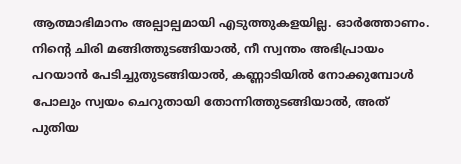ആത്മാഭിമാനം അല്പാല്പമായി എടുത്തുകളയില്ല. ഓർത്തോണം. നിന്റെ ചിരി മങ്ങിത്തുടങ്ങിയാൽ, നീ സ്വന്തം അഭിപ്രായം പറയാൻ പേടിച്ചുതുടങ്ങിയാൽ, കണ്ണാടിയിൽ നോക്കുമ്പോൾ പോലും സ്വയം ചെറുതായി തോന്നിത്തുടങ്ങിയാൽ, അത് പുതിയ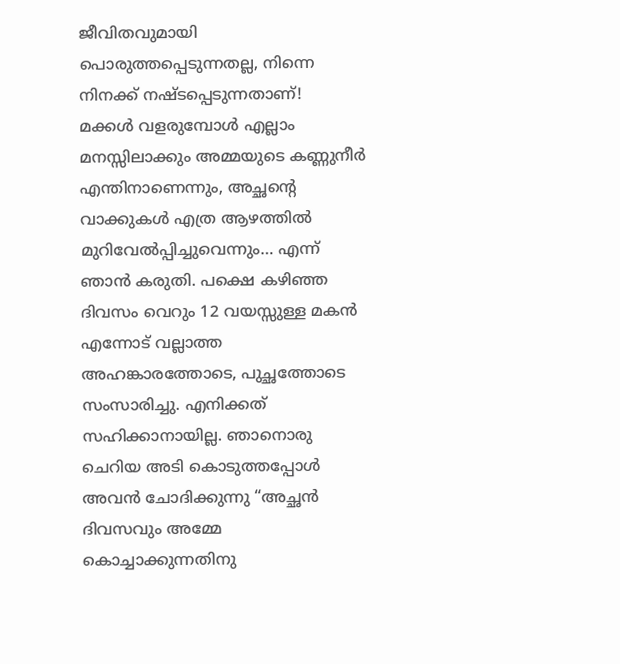ജീവിതവുമായി പൊരുത്തപ്പെടുന്നതല്ല, നിന്നെ നിനക്ക് നഷ്ടപ്പെടുന്നതാണ്!
മക്കൾ വളരുമ്പോൾ എല്ലാം മനസ്സിലാക്കും അമ്മയുടെ കണ്ണുനീർ എന്തിനാണെന്നും, അച്ഛന്റെ വാക്കുകൾ എത്ര ആഴത്തിൽ മുറിവേൽപ്പിച്ചുവെന്നും… എന്ന് ഞാൻ കരുതി. പക്ഷെ കഴിഞ്ഞ ദിവസം വെറും 12 വയസ്സുള്ള മകൻ എന്നോട് വല്ലാത്ത അഹങ്കാരത്തോടെ, പുച്ഛത്തോടെ സംസാരിച്ചു. എനിക്കത് സഹിക്കാനായില്ല. ഞാനൊരു ചെറിയ അടി കൊടുത്തപ്പോൾ അവൻ ചോദിക്കുന്നു “അച്ഛൻ ദിവസവും അമ്മേ കൊച്ചാക്കുന്നതിനു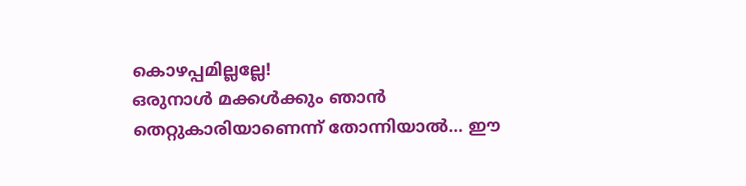കൊഴപ്പമില്ലല്ലേ!
ഒരുനാൾ മക്കൾക്കും ഞാൻ തെറ്റുകാരിയാണെന്ന് തോന്നിയാൽ… ഈ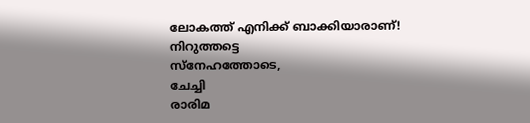ലോകത്ത് എനിക്ക് ബാക്കിയാരാണ്!
നിറുത്തട്ടെ
സ്നേഹത്തോടെ,
ചേച്ചി
രാരിമ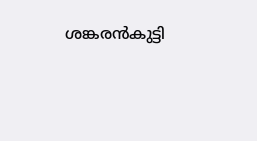ശങ്കരൻകുട്ടി